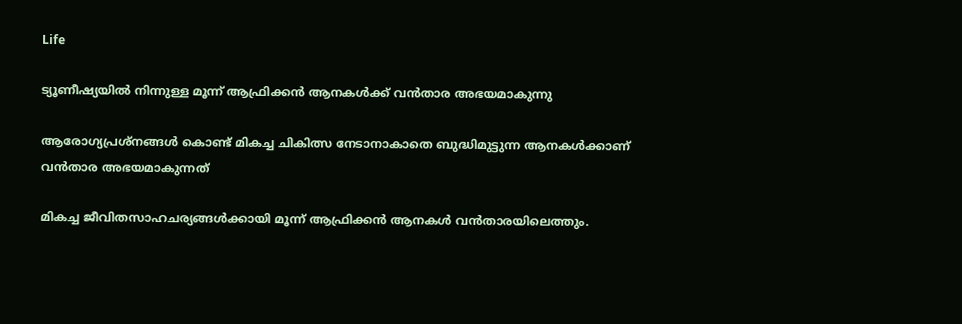Life

ട്യൂണീഷ്യയില്‍ നിന്നുള്ള മൂന്ന് ആഫ്രിക്കന്‍ ആനകള്‍ക്ക് വന്‍താര അഭയമാകുന്നു

ആരോഗ്യപ്രശ്‌നങ്ങള്‍ കൊണ്ട് മികച്ച ചികിത്സ നേടാനാകാതെ ബുദ്ധിമുട്ടുന്ന ആനകള്‍ക്കാണ് വന്‍താര അഭയമാകുന്നത്

മികച്ച ജീവിതസാഹചര്യങ്ങള്‍ക്കായി മൂന്ന് ആഫ്രിക്കന്‍ ആനകള്‍ വന്‍താരയിലെത്തും.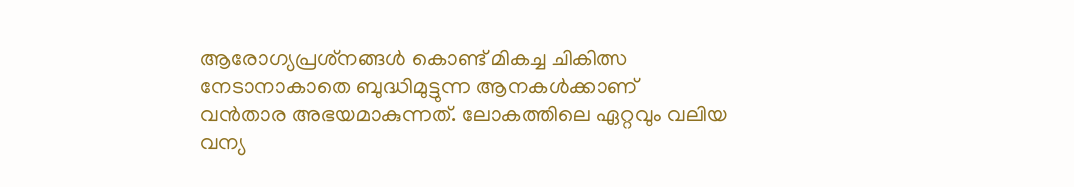ആരോഗ്യപ്രശ്‌നങ്ങള്‍ കൊണ്ട് മികച്ച ചികിത്സ നേടാനാകാതെ ബുദ്ധിമുട്ടുന്ന ആനകള്‍ക്കാണ് വന്‍താര അഭയമാകുന്നത്. ലോകത്തിലെ ഏറ്റവും വലിയ വന്യ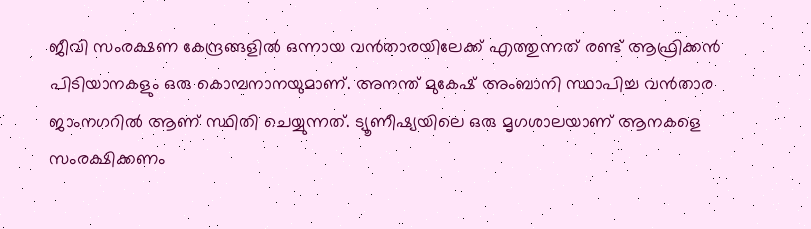ജീവി സംരക്ഷണ കേന്ദ്രങ്ങളില്‍ ഒന്നായ വന്‍താരയിലേക്ക് എത്തുന്നത് രണ്ട് ആഫ്രിക്കന്‍ പിടിയാനകളും ഒരു കൊമ്പനാനയുമാണ്. അനന്ത് മുകേഷ് അംബാനി സ്ഥാപിച്ച വന്‍താര ജാംനഗറില്‍ ആണ് സ്ഥിതി ചെയ്യുന്നത്. ട്യൂണീഷ്യയിലെ ഒരു മൃഗശാലയാണ് ആനകളെ സംരക്ഷിക്കണം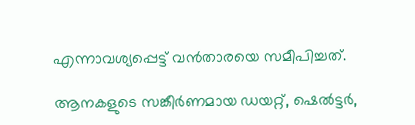എന്നാവശ്യപ്പെട്ട് വന്‍താരയെ സമീപിച്ചത്.

ആനകളുടെ സങ്കീര്‍ണമായ ഡയറ്റ്, ഷെല്‍ട്ടര്‍,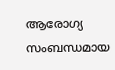ആരോഗ്യ സംബന്ധമായ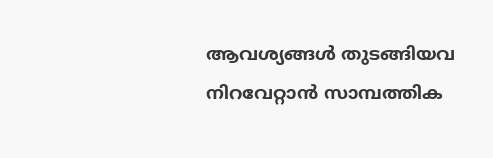ആവശ്യങ്ങള്‍ തുടങ്ങിയവ നിറവേറ്റാന്‍ സാമ്പത്തിക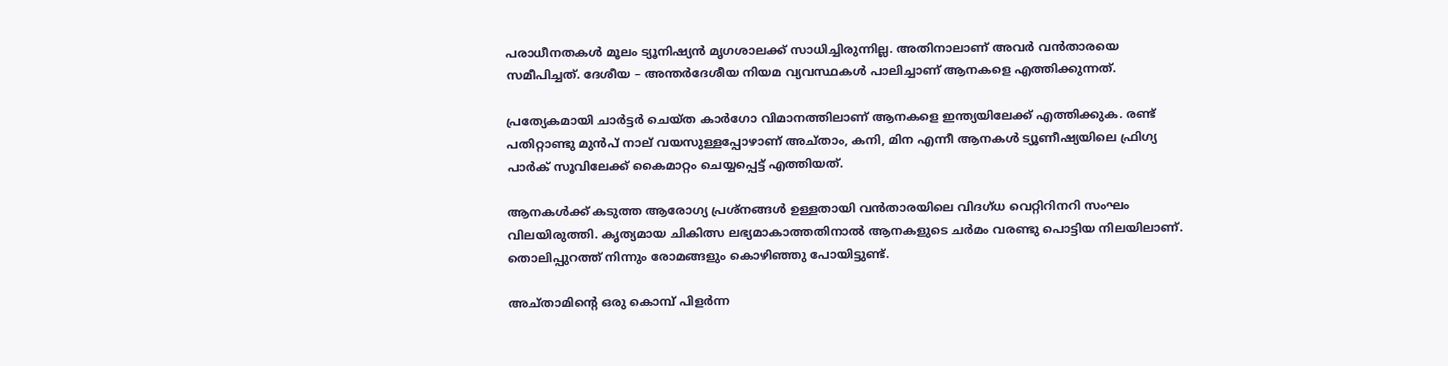പരാധീനതകള്‍ മൂലം ട്യൂനിഷ്യന്‍ മൃഗശാലക്ക് സാധിച്ചിരുന്നില്ല. അതിനാലാണ് അവര്‍ വന്‍താരയെ സമീപിച്ചത്. ദേശീയ – അന്തര്‍ദേശീയ നിയമ വ്യവസ്ഥകള്‍ പാലിച്ചാണ് ആനകളെ എത്തിക്കുന്നത്.

പ്രത്യേകമായി ചാര്‍ട്ടര്‍ ചെയ്ത കാര്‍ഗോ വിമാനത്തിലാണ് ആനകളെ ഇന്ത്യയിലേക്ക് എത്തിക്കുക. രണ്ട് പതിറ്റാണ്ടു മുന്‍പ് നാല് വയസുള്ളപ്പോഴാണ് അച്താം, കനി, മിന എന്നീ ആനകള്‍ ട്യൂണീഷ്യയിലെ ഫ്രിഗ്യ പാര്‍ക് സൂവിലേക്ക് കൈമാറ്റം ചെയ്യപ്പെട്ട് എത്തിയത്.

ആനകള്‍ക്ക് കടുത്ത ആരോഗ്യ പ്രശ്‌നങ്ങള്‍ ഉള്ളതായി വന്‍താരയിലെ വിദഗ്ധ വെറ്റിറിനറി സംഘം വിലയിരുത്തി. കൃത്യമായ ചികിത്സ ലഭ്യമാകാത്തതിനാല്‍ ആനകളുടെ ചര്‍മം വരണ്ടു പൊട്ടിയ നിലയിലാണ്. തൊലിപ്പുറത്ത് നിന്നും രോമങ്ങളും കൊഴിഞ്ഞു പോയിട്ടുണ്ട്.

അച്താമിന്റെ ഒരു കൊമ്പ് പിളര്‍ന്ന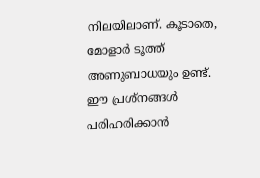നിലയിലാണ്. കൂടാതെ, മോളാര്‍ ടൂത്ത് അണുബാധയും ഉണ്ട്. ഈ പ്രശ്‌നങ്ങള്‍ പരിഹരിക്കാന്‍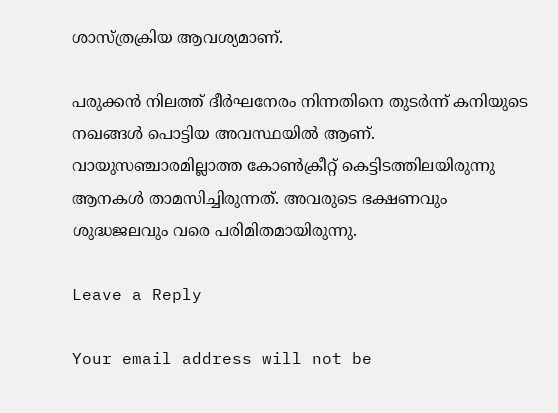ശാസ്ത്രക്രിയ ആവശ്യമാണ്.

പരുക്കന്‍ നിലത്ത് ദീര്‍ഘനേരം നിന്നതിനെ തുടര്‍ന്ന് കനിയുടെ നഖങ്ങള്‍ പൊട്ടിയ അവസ്ഥയില്‍ ആണ്. വായുസഞ്ചാരമില്ലാത്ത കോണ്‍ക്രീറ്റ് കെട്ടിടത്തിലയിരുന്നു ആനകള്‍ താമസിച്ചിരുന്നത്. അവരുടെ ഭക്ഷണവും ശുദ്ധജലവും വരെ പരിമിതമായിരുന്നു.

Leave a Reply

Your email address will not be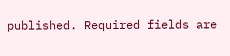published. Required fields are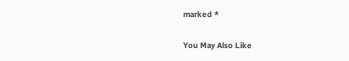marked *

You May Also Like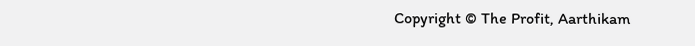Copyright © The Profit, Aarthikam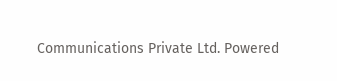Communications Private Ltd. Powered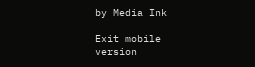by Media Ink

Exit mobile version